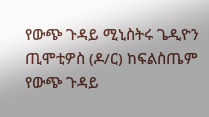የውጭ ጉዳይ ሚኒስትሩ ጌዲዮን ጢሞቲዎስ (ዶ/ር) ከፍልስጤም የውጭ ጉዳይ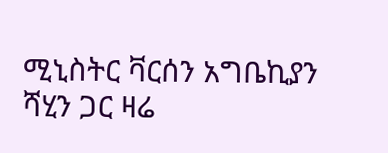ሚኒስትር ቫርሰን አግቤኪያን ሻሂን ጋር ዛሬ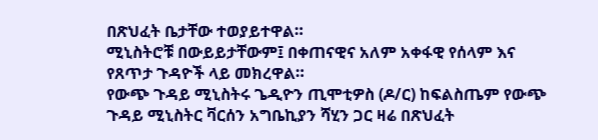በጽህፈት ቤታቸው ተወያይተዋል።
ሚኒስትሮቹ በውይይታቸውም፤ በቀጠናዊና አለም አቀፋዊ የሰላም እና የጸጥታ ጉዳዮች ላይ መክረዋል።
የውጭ ጉዳይ ሚኒስትሩ ጌዲዮን ጢሞቲዎስ (ዶ/ር) ከፍልስጤም የውጭ ጉዳይ ሚኒስትር ቫርሰን አግቤኪያን ሻሂን ጋር ዛሬ በጽህፈት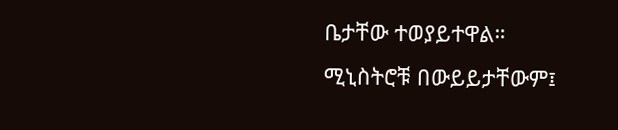ቤታቸው ተወያይተዋል።
ሚኒስትሮቹ በውይይታቸውም፤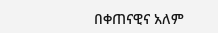በቀጠናዊና አለም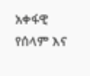አቀፋዊ የሰላም እና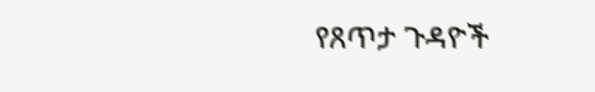የጸጥታ ጉዳዮች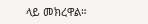ላይ መክረዋል።